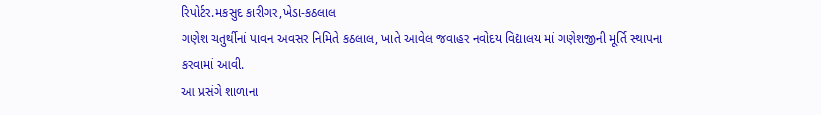રિપોર્ટર.મકસુદ કારીગર,ખેડા-કઠલાલ
ગણેશ ચતુર્થીનાં પાવન અવસર નિમિતે કઠલાલ, ખાતે આવેલ જવાહર નવોદય વિદ્યાલય માં ગણેશજીની મૂર્તિ સ્થાપના કરવામાં આવી.
આ પ્રસંગે શાળાના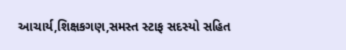આચાર્ય,શિક્ષકગણ,સમસ્ત સ્ટાફ સદસ્યો સહિત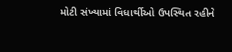મોટી સંખ્યામાં વિધાર્થીઓ ઉપસ્થિત રહીને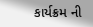કાર્યક્રમ ની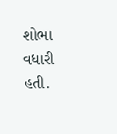શોભા વધારી હતી.